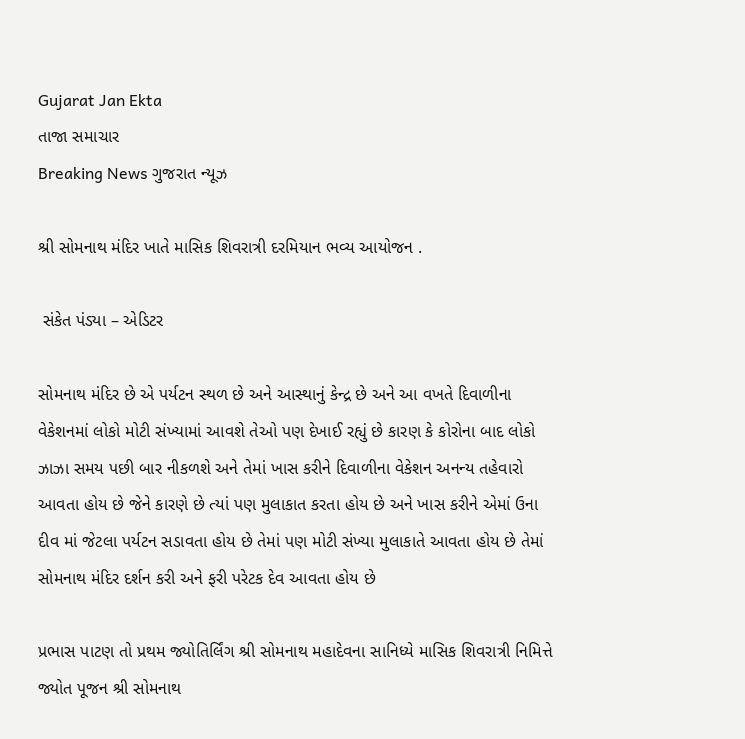Gujarat Jan Ekta
તાજા સમાચાર
Breaking News ગુજરાત ન્યૂઝ

શ્રી સોમનાથ મંદિર ખાતે માસિક શિવરાત્રી દરમિયાન ભવ્ય આયોજન .

 સંકેત પંડ્યા – એડિટર

સોમનાથ મંદિર છે એ પર્યટન સ્થળ છે અને આસ્થાનું કેન્દ્ર છે અને આ વખતે દિવાળીના વેકેશનમાં લોકો મોટી સંખ્યામાં આવશે તેઓ પણ દેખાઈ રહ્યું છે કારણ કે કોરોના બાદ લોકો ઝાઝા સમય પછી બાર નીકળશે અને તેમાં ખાસ કરીને દિવાળીના વેકેશન અનન્ય તહેવારો આવતા હોય છે જેને કારણે છે ત્યાં પણ મુલાકાત કરતા હોય છે અને ખાસ કરીને એમાં ઉના દીવ માં જેટલા પર્યટન સડાવતા હોય છે તેમાં પણ મોટી સંખ્યા મુલાકાતે આવતા હોય છે તેમાં સોમનાથ મંદિર દર્શન કરી અને ફરી પરેટક દેવ આવતા હોય છે

પ્રભાસ પાટણ તો પ્રથમ જ્યોતિર્લિંગ શ્રી સોમનાથ મહાદેવના સાનિધ્યે માસિક શિવરાત્રી નિમિત્તે જ્યોત પૂજન શ્રી સોમનાથ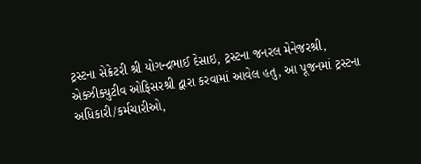ટ્રસ્ટના સેક્રેટરી શ્રી યોગન્દ્રભાઈ દેસાઇ, ટ્રસ્ટના જનરલ મેનેજરશ્રી, એક્ઝીક્યુટીવ ઓફિસરશ્રી દ્વારા કરવામાં આવેલ હતુ, આ પૂજનમાં ટ્રસ્ટના અધિકારી/કર્મચારીઓ,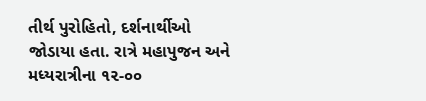તીર્થ પુરોહિતો, દર્શનાર્થીઓ જોડાયા હતા. રાત્રે મહાપુજન અને મધ્યરાત્રીના ૧૨-૦૦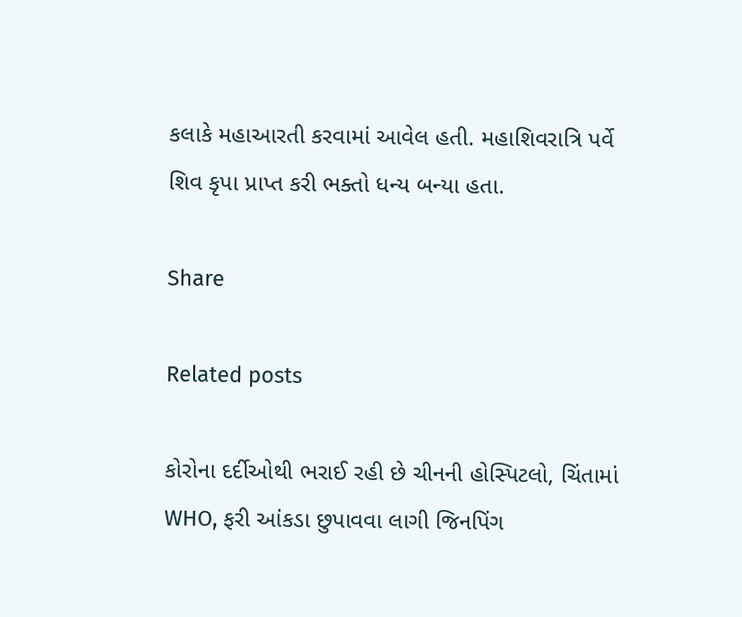કલાકે મહાઆરતી કરવામાં આવેલ હતી. મહાશિવરાત્રિ પર્વે શિવ કૃપા પ્રાપ્ત કરી ભક્તો ધન્ય બન્યા હતા.

Share

Related posts

કોરોના દર્દીઓથી ભરાઈ રહી છે ચીનની હોસ્પિટલો, ચિંતામાં WHO, ફરી આંકડા છુપાવવા લાગી જિનપિંગ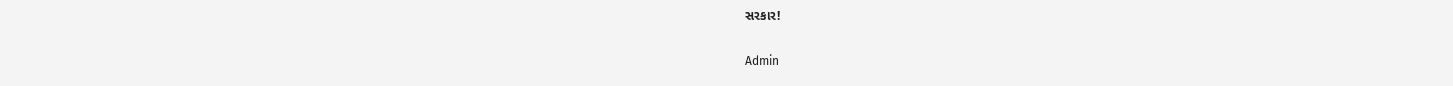સરકાર!

Admin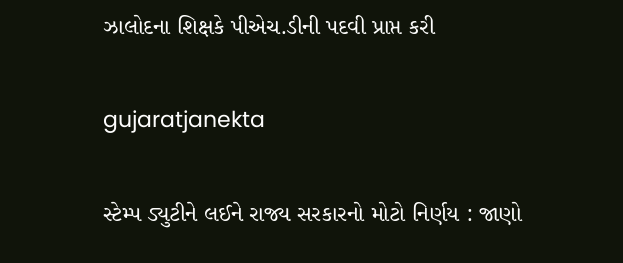ઝાલોદના શિક્ષકે પીએચ.ડીની પદવી પ્રાપ્ત કરી

gujaratjanekta

સ્ટેમ્પ ડ્યુટીને લઈને રાજ્ય સરકારનો મોટો નિર્ણય : જાણો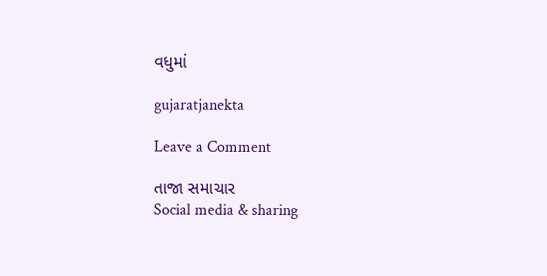વધુમાં

gujaratjanekta

Leave a Comment

તાજા સમાચાર
Social media & sharing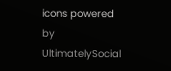icons powered by UltimatelySocial